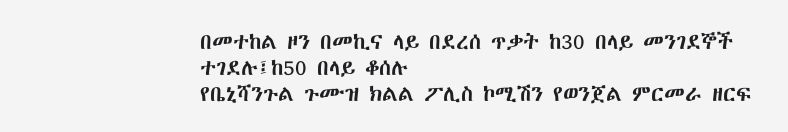በመተከል ዞን በመኪና ላይ በደረሰ ጥቃት ከ30 በላይ መንገደኞች ተገደሉ፤ከ50 በላይ ቆሰሉ
የቤኒሻንጉል ጉሙዝ ክልል ፖሊስ ኮሚሽን የወንጀል ምርመራ ዘርፍ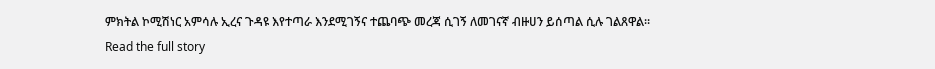ምክትል ኮሚሽነር አምሳሉ ኢረና ጉዳዩ እየተጣራ እንደሚገኝና ተጨባጭ መረጃ ሲገኝ ለመገናኛ ብዙሀን ይሰጣል ሲሉ ገልጸዋል፡፡
Read the full story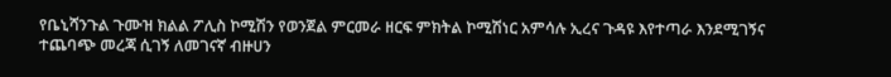የቤኒሻንጉል ጉሙዝ ክልል ፖሊስ ኮሚሽን የወንጀል ምርመራ ዘርፍ ምክትል ኮሚሽነር አምሳሉ ኢረና ጉዳዩ እየተጣራ እንደሚገኝና ተጨባጭ መረጃ ሲገኝ ለመገናኛ ብዙሀን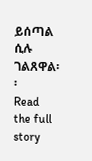ይሰጣል ሲሉ ገልጸዋል፡፡
Read the full story